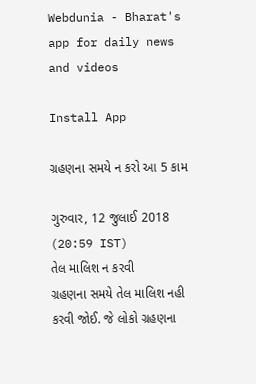Webdunia - Bharat's app for daily news and videos

Install App

ગ્રહણના સમયે ન કરો આ 5 કામ

ગુરુવાર, 12 જુલાઈ 2018 (20:59 IST)
તેલ માલિશ ન કરવી
ગ્રહણના સમયે તેલ માલિશ નહી કરવી જોઈ. જે લોકો ગ્રહણના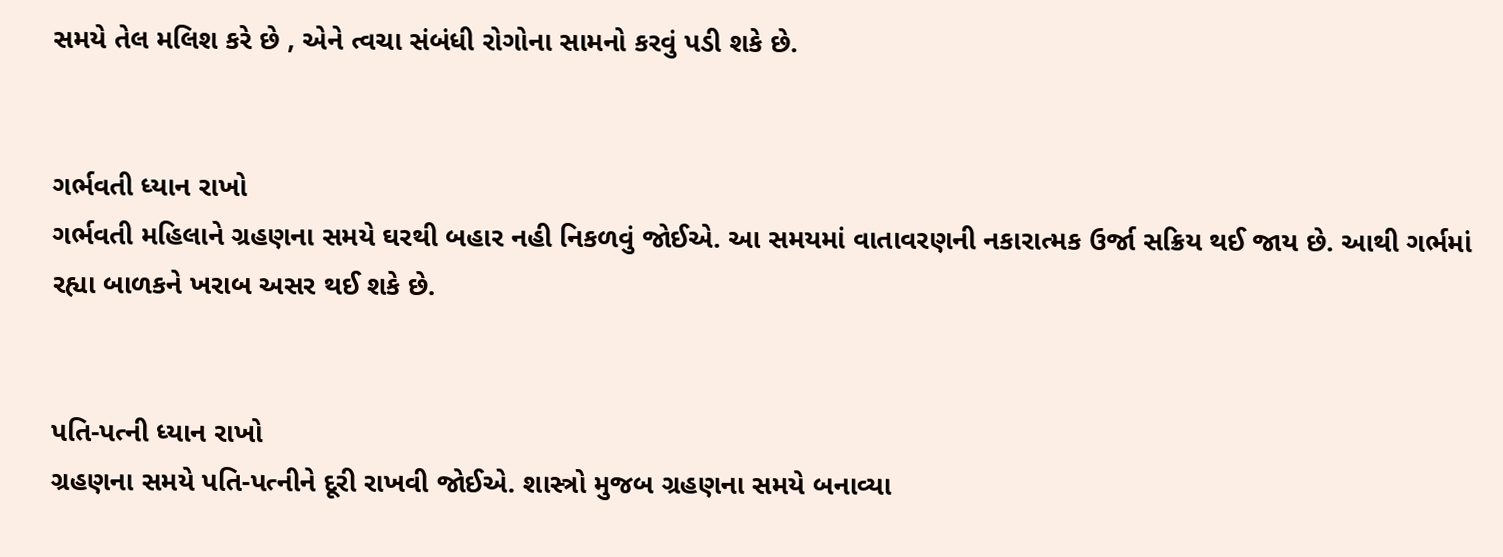સમયે તેલ મલિશ કરે છે , એને ત્વચા સંબંધી રોગોના સામનો કરવું પડી શકે છે.


ગર્ભવતી ધ્યાન રાખો
ગર્ભવતી મહિલાને ગ્રહણના સમયે ઘરથી બહાર નહી નિકળવું જોઈએ. આ સમયમાં વાતાવરણની નકારાત્મક ઉર્જા સક્રિય થઈ જાય છે. આથી ગર્ભમાં રહ્યા બાળકને ખરાબ અસર થઈ શકે છે.


પતિ-પત્ની ધ્યાન રાખો
ગ્રહણના સમયે પતિ-પત્નીને દૂરી રાખવી જોઈએ. શાસ્ત્રો મુજબ ગ્રહણના સમયે બનાવ્યા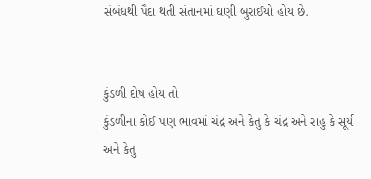સંબંધથી પૈદા થતી સંતાનમાં ઘણી બુરાઈયો હોય છે.


કુંડળી દોષ હોય તો
કુંડળીના કોઈ પણ ભાવમાં ચંદ્ર અને કેતુ કે ચંદ્ર અને રાહુ કે સૂર્ય અને કેતુ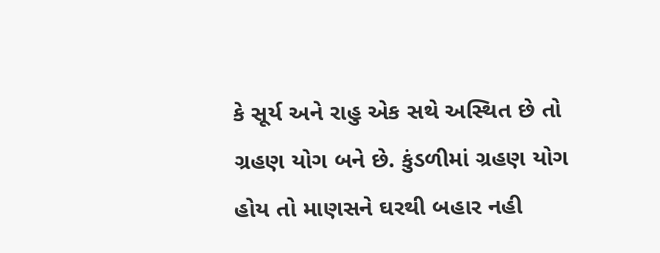કે સૂર્ય અને રાહુ એક સથે અસ્થિત છે તો ગ્રહણ યોગ બને છે. કુંડળીમાં ગ્રહણ યોગ હોય તો માણસને ઘરથી બહાર નહી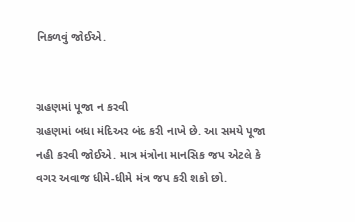નિકળવું જોઈએ.


ગ્રહણમાં પૂજા ન કરવી
ગ્રહણમાં બધા મંદિઅર બંદ કરી નાખે છે. આ સમયે પૂજા નહી કરવી જોઈએ. માત્ર મંત્રોના માનસિક જપ એટલે કે વગર અવાજ ધીમે-ધીમે મંત્ર જપ કરી શકો છો.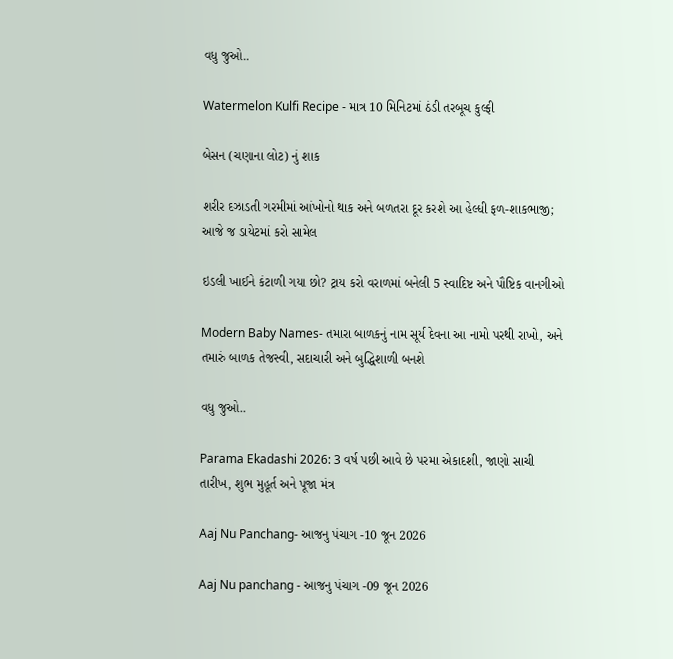વધુ જુઓ..

Watermelon Kulfi Recipe - માત્ર 10 મિનિટમાં ઠંડી તરબૂચ કુલ્ફી

બેસન (ચણાના લોટ) નું શાક

શરીર દઝાડતી ગરમીમાં આંખોનો થાક અને બળતરા દૂર કરશે આ હેલ્ધી ફળ-શાકભાજી; આજે જ ડાયેટમાં કરો સામેલ

ઇડલી ખાઈને કંટાળી ગયા છો? ટ્રાય કરો વરાળમાં બનેલી 5 સ્વાદિષ્ટ અને પૌષ્ટિક વાનગીઓ

Modern Baby Names- તમારા બાળકનું નામ સૂર્ય દેવના આ નામો પરથી રાખો, અને તમારું બાળક તેજસ્વી, સદાચારી અને બુદ્ધિશાળી બનશે

વધુ જુઓ..

Parama Ekadashi 2026: 3 વર્ષ પછી આવે છે પરમા એકાદશી, જાણો સાચી તારીખ, શુભ મુહૂર્ત અને પૂજા મંત્ર

Aaj Nu Panchang- આજનુ પંચાગ -10 જૂન 2026

Aaj Nu panchang - આજનુ પંચાગ -09 જૂન 2026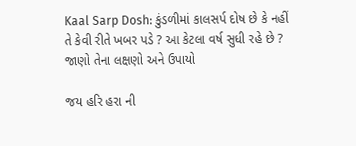Kaal Sarp Dosh: કુંડળીમાં કાલસર્પ દોષ છે કે નહીં તે કેવી રીતે ખબર પડે ? આ કેટલા વર્ષ સુધી રહે છે ? જાણો તેના લક્ષણો અને ઉપાયો

જય હરિ હરા ની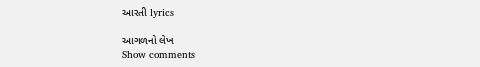આરતી lyrics

આગળનો લેખ
Show comments